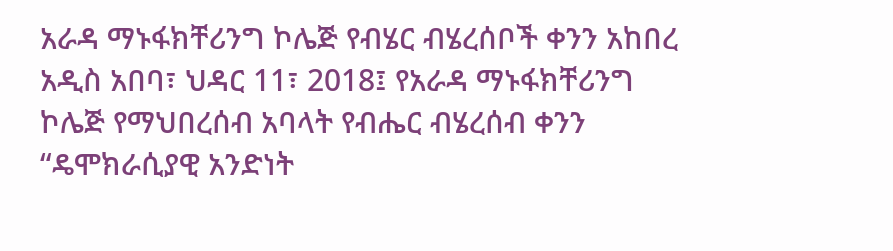አራዳ ማኑፋክቸሪንግ ኮሌጅ የብሄር ብሄረሰቦች ቀንን አከበረ
አዲስ አበባ፣ ህዳር 11፣ 2018፤ የአራዳ ማኑፋክቸሪንግ ኮሌጅ የማህበረሰብ አባላት የብሔር ብሄረሰብ ቀንን “ዴሞክራሲያዊ አንድነት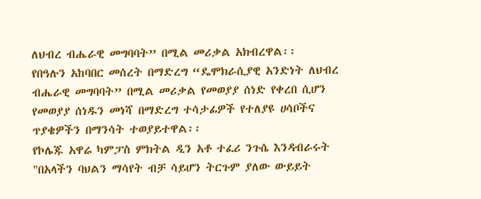ለህብረ ብሔራዊ መግባባት” በሚል መሪቃል አክብረዋል፡፡
የበዓሉን አከባበር መሰረት በማድረግ “ዴሞክራሲያዊ አንድነት ለህብረ ብሔራዊ መግባባት” በሚል መሪቃል የመወያያ ሰነድ የቀረበ ሲሆን የመወያያ ሰነዱን መነሻ በማድረግ ተሳታፊዎች የተለያዩ ሀሳቦችና ጥያቄዎችን በማንሳት ተወያይተዋል፡፡
የኮሌጁ አዋሬ ካምፓስ ምክትል ዲን አቶ ተፈሪ ንጉሴ እንዳብራሩት "በአላችን ባህልን ማሳየት ብቻ ሳይሆን ትርጉም ያለው ውይይት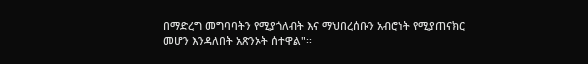በማድረግ መግባባትን የሚያጎለብት እና ማህበረሰቡን አብሮነት የሚያጠናክር መሆን እንዳለበት አጽንኦት ሰተዋል"፡፡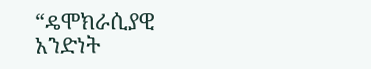“ዴሞክራሲያዊ አንድነት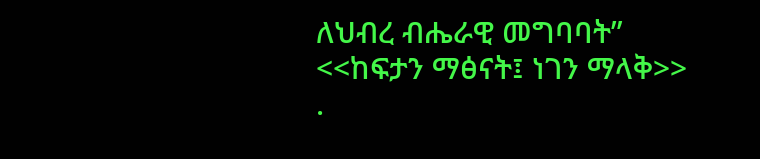ለህብረ ብሔራዊ መግባባት”
<<ከፍታን ማፅናት፤ ነገን ማላቅ>>
.